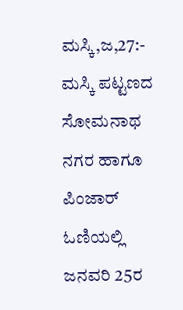ಮಸ್ಕಿ,ಜ,27:- ಮಸ್ಕಿ ಪಟ್ಟಣದ ಸೋಮನಾಥ ನಗರ ಹಾಗೂ ಪಿಂಜಾರ್ ಓಣಿಯಲ್ಲಿ ಜನವರಿ 25ರ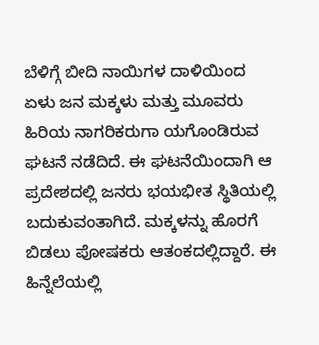ಬೆಳಿಗ್ಗೆ ಬೀದಿ ನಾಯಿಗಳ ದಾಳಿಯಿಂದ ಏಳು ಜನ ಮಕ್ಕಳು ಮತ್ತು ಮೂವರು ಹಿರಿಯ ನಾಗರಿಕರುಗಾ ಯಗೊಂಡಿರುವ ಘಟನೆ ನಡೆದಿದೆ. ಈ ಘಟನೆಯಿಂದಾಗಿ ಆ ಪ್ರದೇಶದಲ್ಲಿ ಜನರು ಭಯಭೀತ ಸ್ಥಿತಿಯಲ್ಲಿ ಬದುಕುವಂತಾಗಿದೆ. ಮಕ್ಕಳನ್ನು ಹೊರಗೆ ಬಿಡಲು ಪೋಷಕರು ಆತಂಕದಲ್ಲಿದ್ದಾರೆ. ಈ ಹಿನ್ನೆಲೆಯಲ್ಲಿ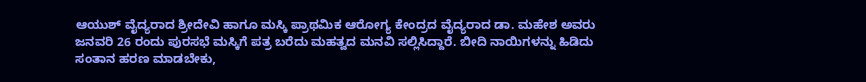ಆಯುಶ್ ವೈದ್ಯರಾದ ಶ್ರೀದೇವಿ ಹಾಗೂ ಮಸ್ಕಿ ಪ್ರಾಥಮಿಕ ಆರೋಗ್ಯ ಕೇಂದ್ರದ ವೈದ್ಯರಾದ ಡಾ. ಮಹೇಶ ಅವರು ಜನವರಿ 26 ರಂದು ಪುರಸಭೆ ಮಸ್ಕಿಗೆ ಪತ್ರ ಬರೆದು ಮಹತ್ವದ ಮನವಿ ಸಲ್ಲಿಸಿದ್ದಾರೆ. ಬೀದಿ ನಾಯಿಗಳನ್ನು ಹಿಡಿದು ಸಂತಾನ ಹರಣ ಮಾಡಬೇಕು,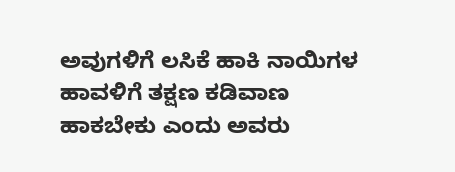ಅವುಗಳಿಗೆ ಲಸಿಕೆ ಹಾಕಿ ನಾಯಿಗಳ ಹಾವಳಿಗೆ ತಕ್ಷಣ ಕಡಿವಾಣ ಹಾಕಬೇಕು ಎಂದು ಅವರು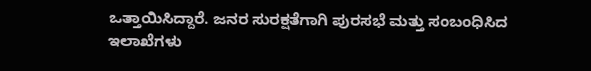ಒತ್ತಾಯಿಸಿದ್ದಾರೆ. ಜನರ ಸುರಕ್ಷತೆಗಾಗಿ ಪುರಸಭೆ ಮತ್ತು ಸಂಬಂಧಿಸಿದ ಇಲಾಖೆಗಳು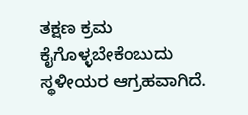ತಕ್ಷಣ ಕ್ರಮ ಕೈಗೊಳ್ಳಬೇಕೆಂಬುದು ಸ್ಥಳೀಯರ ಆಗ್ರಹವಾಗಿದೆ.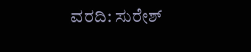ವರದಿ: ಸುರೇಶ್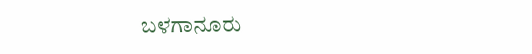ಬಳಗಾನೂರು